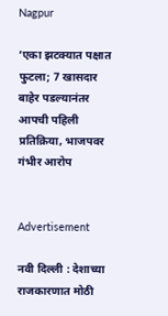Nagpur

‘एका झटक्यात पक्षात फुटला; 7 खासदार बाहेर पडल्यानंतर आपची पहिली प्रतिक्रिया, भाजपवर गंभीर आरोप


Advertisement

नवी दिल्ली : देशाच्या राजकारणात मोठी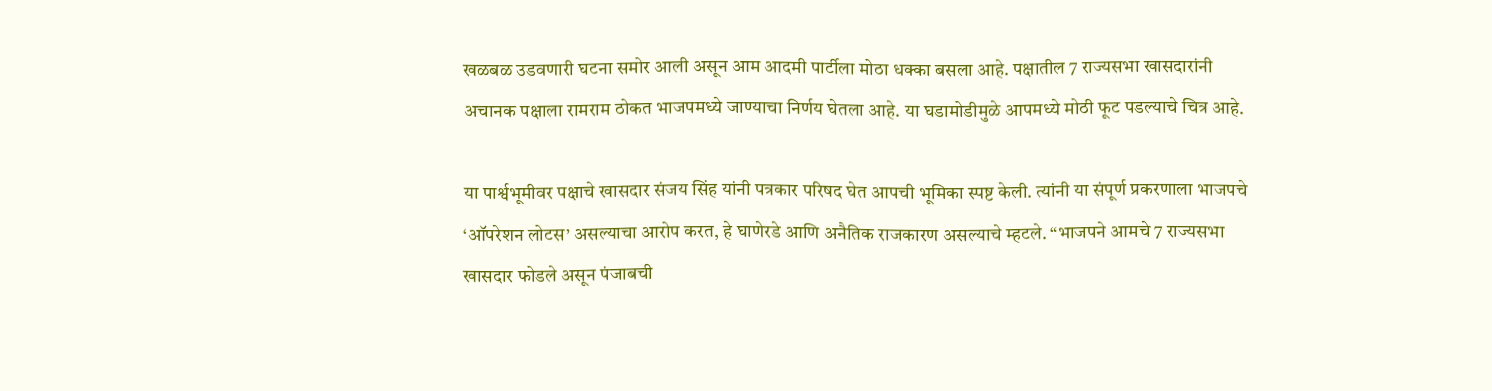खळबळ उडवणारी घटना समोर आली असून आम आदमी पार्टीला मोठा धक्का बसला आहे. पक्षातील 7 राज्यसभा खासदारांनी अचानक पक्षाला रामराम ठोकत भाजपमध्ये जाण्याचा निर्णय घेतला आहे. या घडामोडीमुळे आपमध्ये मोठी फूट पडल्याचे चित्र आहे.

या पार्श्वभूमीवर पक्षाचे खासदार संजय सिंह यांनी पत्रकार परिषद घेत आपची भूमिका स्पष्ट केली. त्यांनी या संपूर्ण प्रकरणाला भाजपचे ‘ऑपरेशन लोटस’ असल्याचा आरोप करत, हे घाणेरडे आणि अनैतिक राजकारण असल्याचे म्हटले. “भाजपने आमचे 7 राज्यसभा खासदार फोडले असून पंजाबची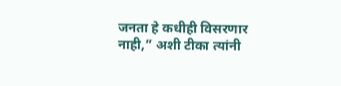जनता हे कधीही विसरणार नाही,” अशी टीका त्यांनी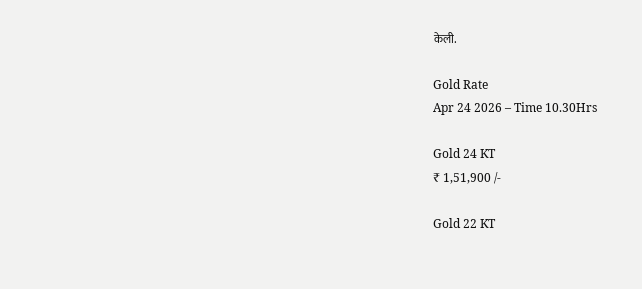केली.

Gold Rate
Apr 24 2026 – Time 10.30Hrs

Gold 24 KT
₹ 1,51,900 /-

Gold 22 KT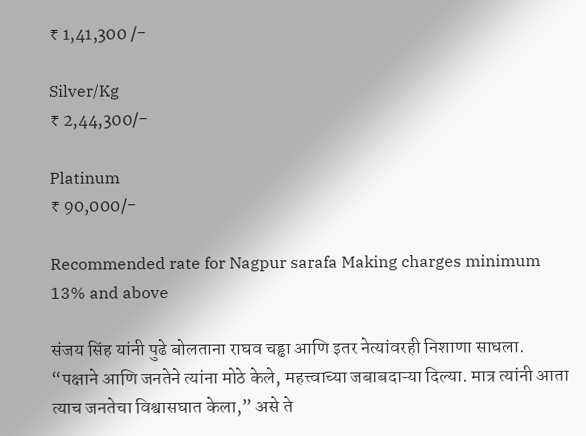₹ 1,41,300 /-

Silver/Kg
₹ 2,44,300/-

Platinum
₹ 90,000/-

Recommended rate for Nagpur sarafa Making charges minimum 13% and above

संजय सिंह यांनी पुढे बोलताना राघव चड्ढा आणि इतर नेत्यांवरही निशाणा साधला. “पक्षाने आणि जनतेने त्यांना मोठे केले, महत्त्वाच्या जबाबदाऱ्या दिल्या. मात्र त्यांनी आता त्याच जनतेचा विश्वासघात केला,” असे ते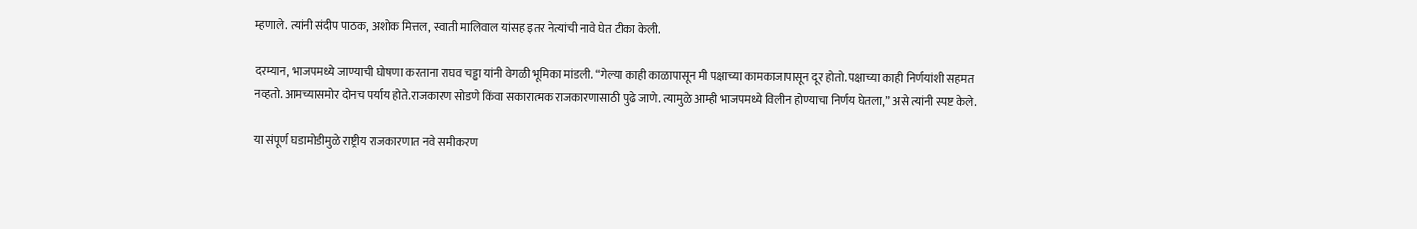म्हणाले. त्यांनी संदीप पाठक, अशोक मित्तल, स्वाती मालिवाल यांसह इतर नेत्यांची नावे घेत टीका केली.

दरम्यान, भाजपमध्ये जाण्याची घोषणा करताना राघव चड्ढा यांनी वेगळी भूमिका मांडली. “गेल्या काही काळापासून मी पक्षाच्या कामकाजापासून दूर होतो. पक्षाच्या काही निर्णयांशी सहमत नव्हतो. आमच्यासमोर दोनच पर्याय होते.राजकारण सोडणे किंवा सकारात्मक राजकारणासाठी पुढे जाणे. त्यामुळे आम्ही भाजपमध्ये विलीन होण्याचा निर्णय घेतला,” असे त्यांनी स्पष्ट केले.

या संपूर्ण घडामोडीमुळे राष्ट्रीय राजकारणात नवे समीकरण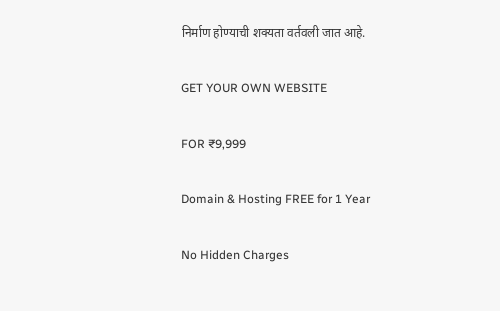निर्माण होण्याची शक्यता वर्तवली जात आहे.

GET YOUR OWN WEBSITE

FOR ₹9,999

Domain & Hosting FREE for 1 Year

No Hidden Charges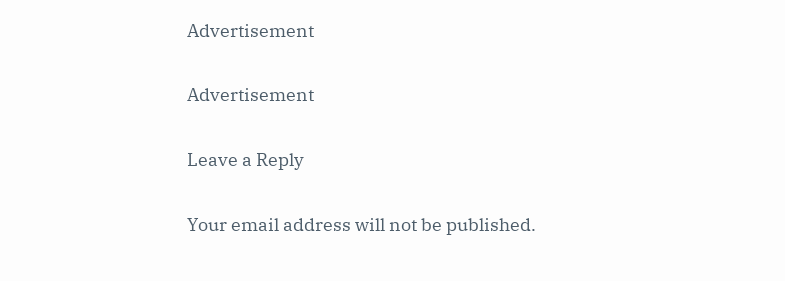Advertisement

Advertisement

Leave a Reply

Your email address will not be published.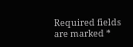Required fields are marked *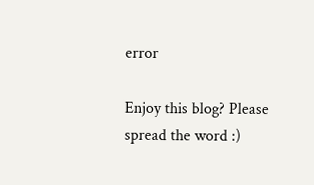error

Enjoy this blog? Please spread the word :)